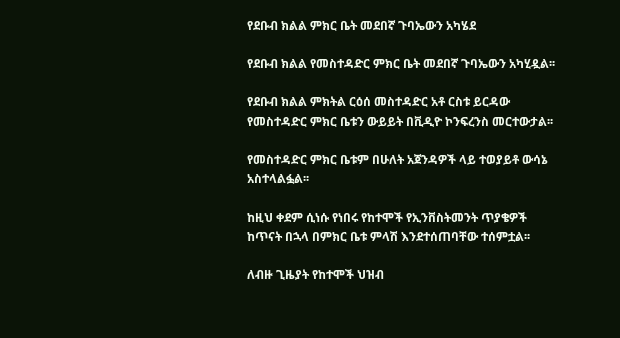የደቡብ ክልል ምክር ቤት መደበኛ ጉባኤውን አካሄደ

የደቡብ ክልል የመስተዳድር ምክር ቤት መደበኛ ጉባኤውን አካሂዷል፡፡

የደቡብ ክልል ምክትል ርዕሰ መስተዳድር አቶ ርስቱ ይርዳው የመስተዳድር ምክር ቤቱን ውይይት በቪዲዮ ኮንፍረንስ መርተውታል፡፡

የመስተዳድር ምክር ቤቱም በሁለት አጀንዳዎች ላይ ተወያይቶ ውሳኔ አስተላልፏል፡፡

ከዚህ ቀደም ሲነሱ የነበሩ የከተሞች የኢንቨስትመንት ጥያቄዎች ከጥናት በኋላ በምክር ቤቱ ምላሽ እንደተሰጠባቸው ተሰምቷል፡፡

ለብዙ ጊዜያት የከተሞች ህዝብ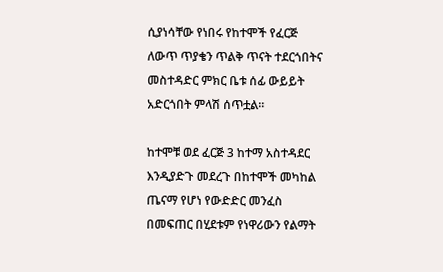ሲያነሳቸው የነበሩ የከተሞች የፈርጅ ለውጥ ጥያቄን ጥልቅ ጥናት ተደርጎበትና መስተዳድር ምክር ቤቱ ሰፊ ውይይት አድርጎበት ምላሽ ሰጥቷል፡፡

ከተሞቹ ወደ ፈርጅ 3 ከተማ አስተዳደር እንዲያድጉ መደረጉ በከተሞች መካከል ጤናማ የሆነ የውድድር መንፈስ በመፍጠር በሂደቱም የነዋሪውን የልማት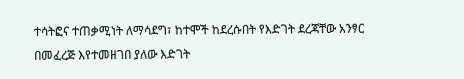ተሳትፎና ተጠቃሚነት ለማሳደግ፣ ከተሞች ከደረሱበት የእድገት ደረጃቸው አንፃር በመፈረጅ እየተመዘገበ ያለው እድገት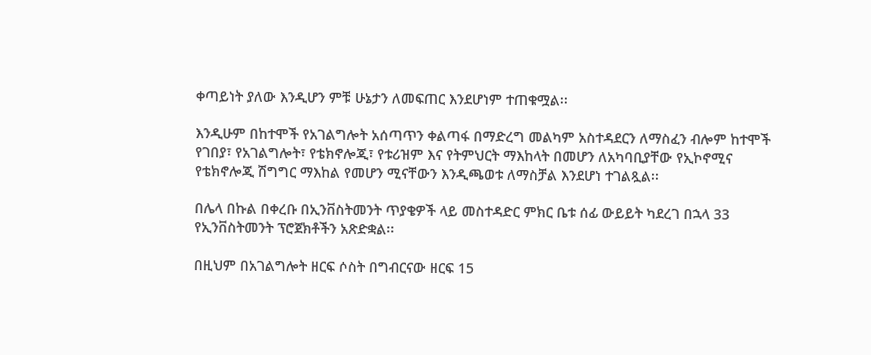ቀጣይነት ያለው እንዲሆን ምቹ ሁኔታን ለመፍጠር እንደሆነም ተጠቁሟል፡፡

እንዲሁም በከተሞች የአገልግሎት አሰጣጥን ቀልጣፋ በማድረግ መልካም አስተዳደርን ለማስፈን ብሎም ከተሞች የገበያ፣ የአገልግሎት፣ የቴክኖሎጂ፣ የቱሪዝም እና የትምህርት ማእከላት በመሆን ለአካባቢያቸው የኢኮኖሚና የቴክኖሎጂ ሽግግር ማእከል የመሆን ሚናቸውን እንዲጫወቱ ለማስቻል እንደሆነ ተገልጿል፡፡

በሌላ በኩል በቀረቡ በኢንቨስትመንት ጥያቄዎች ላይ መስተዳድር ምክር ቤቱ ሰፊ ውይይት ካደረገ በኋላ 33 የኢንቨስትመንት ፕሮጀክቶችን አጽድቋል፡፡

በዚህም በአገልግሎት ዘርፍ ሶስት በግብርናው ዘርፍ 15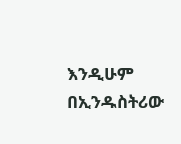እንዲሁም በኢንዱስትሪው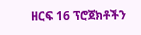ዘርፍ 16 ፕሮጀክቶችን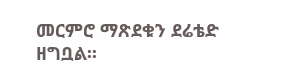መርምሮ ማጽደቁን ደሬቴድ ዘግቧል፡፡